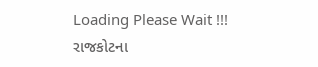Loading Please Wait !!!
રાજકોટના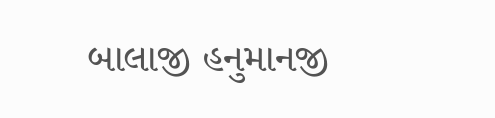બાલાજી હનુમાનજી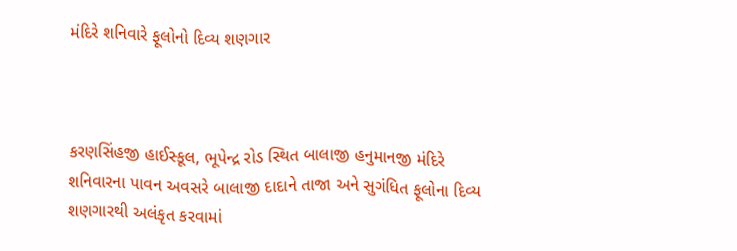મંદિરે શનિવારે ફૂલોનો દિવ્ય શણગાર



કરણસિંહજી હાઈસ્કૂલ, ભૂપેન્દ્ર રોડ સ્થિત બાલાજી હનુમાનજી મંદિરે શનિવારના પાવન અવસરે બાલાજી દાદાને તાજા અને સુગંધિત ફૂલોના દિવ્ય શણગારથી અલંકૃત કરવામાં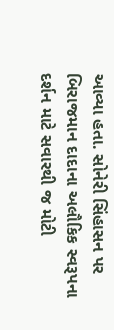આવ્યા હતા. સોનેરી સિંહાસન પર બિરાજમાન દાદાના અલૌકિક સ્વરૂપના દર્શન માટે સવારથી જ મોટી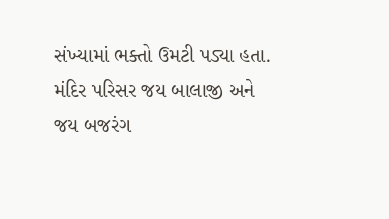સંખ્યામાં ભક્તો ઉમટી પડ્યા હતા. મંદિર પરિસર જય બાલાજી અને જય બજરંગ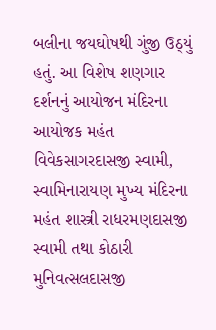બલીના જયઘોષથી ગુંજી ઉઠ્યું હતું. આ વિશેષ શણગાર દર્શનનું આયોજન મંદિરના આયોજક મહંત વિવેકસાગરદાસજી સ્વામી, સ્વામિનારાયણ મુખ્ય મંદિરના મહંત શાસ્ત્રી રાધરમણદાસજી સ્વામી તથા કોઠારી મુનિવત્સલદાસજી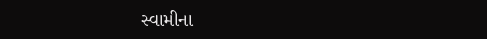સ્વામીના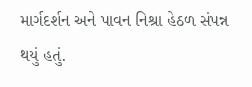માર્ગદર્શન અને પાવન નિશ્રા હેઠળ સંપન્ન થયું હતું.